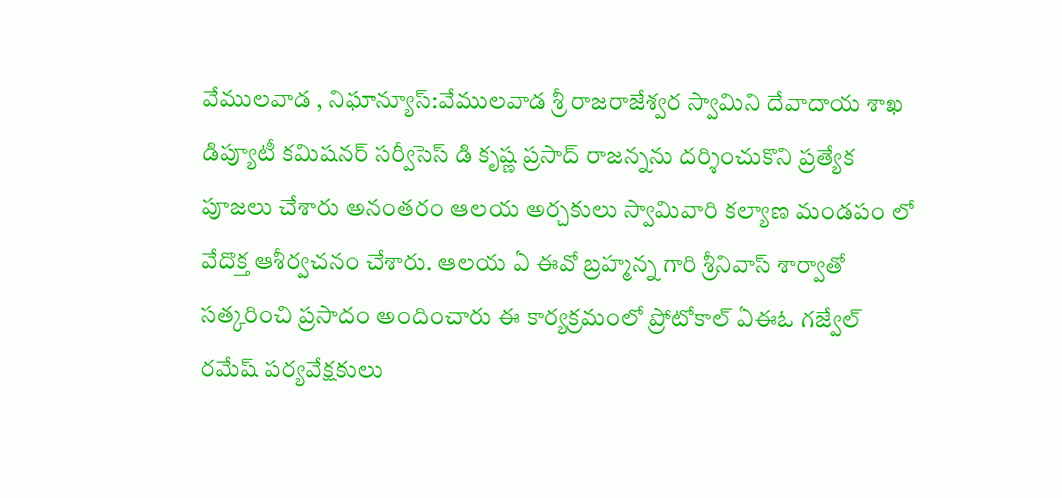వేములవాడ , నిఘాన్యూస్:వేములవాడ శ్రీ రాజరాజేశ్వర స్వామిని దేవాదాయ శాఖ డిప్యూటీ కమిషనర్ సర్వీసెస్ డి కృష్ణ ప్రసాద్ రాజన్నను దర్శించుకొని ప్రత్యేక పూజలు చేశారు అనంతరం ఆలయ అర్చకులు స్వామివారి కల్యాణ మండపం లో వేదొక్త ఆశీర్వచనం చేశారు. ఆలయ ఏ ఈవో బ్రహ్మన్న గారి శ్రీనివాస్ శార్వాతో సత్కరించి ప్రసాదం అందించారు ఈ కార్యక్రమంలో ప్రోటోకాల్ ఏఈఓ గజ్వేల్ రమేష్ పర్యవేక్షకులు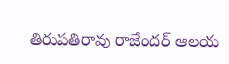తిరుపతిరావు రాజేందర్ ఆలయ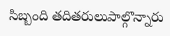సిబ్బంది తదితరులుపాల్గొన్నారు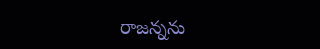రాజన్నను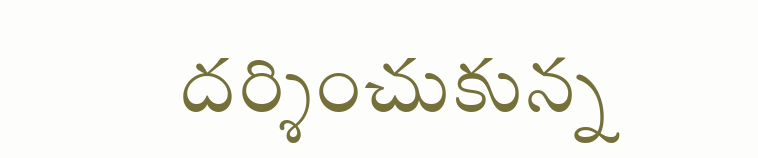దర్శించుకున్న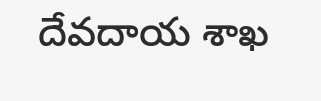దేవదాయ శాఖ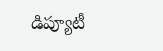డిప్యూటీ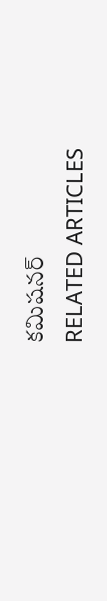కమిషనర్
RELATED ARTICLES